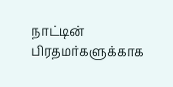நாட்டின் பிரதமர்களுக்காக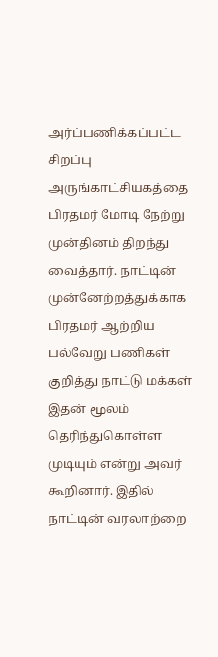அர்ப்பணிக்கப்பட்ட சிறப்பு அருங்காட்சியகத்தை பிரதமர் மோடி நேற்று முன்தினம் திறந்து வைத்தார். நாட்டின் முன்னேற்றத்துக்காக பிரதமர் ஆற்றிய பல்வேறு பணிகள் குறித்து நாட்டு மக்கள் இதன் மூலம் தெரிந்துகொள்ள முடியும் என்று அவர் கூறினார். இதில் நாட்டின் வரலாற்றை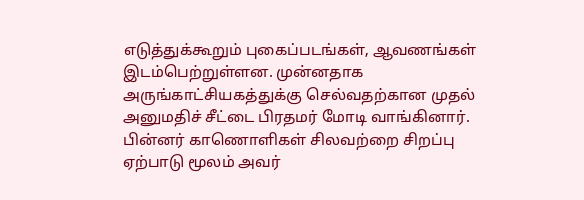எடுத்துக்கூறும் புகைப்படங்கள், ஆவணங்கள் இடம்பெற்றுள்ளன. முன்னதாக அருங்காட்சியகத்துக்கு செல்வதற்கான முதல் அனுமதிச் சீட்டை பிரதமர் மோடி வாங்கினார். பின்னர் காணொளிகள் சிலவற்றை சிறப்பு ஏற்பாடு மூலம் அவர்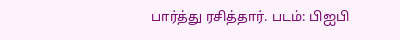பார்த்து ரசித்தார். படம்: பிஐபி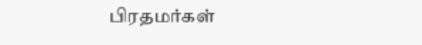பிரதமர்கள்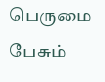பெருமை பேசும்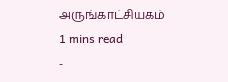அருங்காட்சியகம்
1 mins read
-